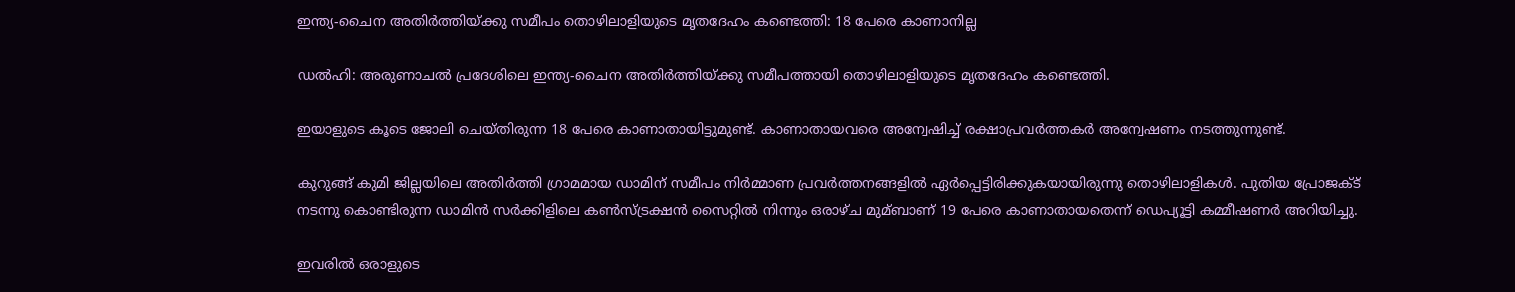ഇന്ത്യ-ചൈന അതിര്‍ത്തിയ്ക്കു സമീപം തൊഴിലാളിയുടെ മൃതദേഹം കണ്ടെത്തി: 18 പേരെ കാണാനില്ല

ഡല്‍ഹി: അരുണാചല്‍ പ്രദേശിലെ ഇന്ത്യ-ചൈന അതിര്‍ത്തിയ്ക്കു സമീപത്തായി തൊഴിലാളിയുടെ മൃതദേഹം കണ്ടെത്തി.

ഇയാളുടെ കൂടെ ജോലി ചെയ്തിരുന്ന 18 പേരെ കാണാതായിട്ടുമുണ്ട്. കാണാതായവരെ അന്വേഷിച്ച്‌ രക്ഷാപ്രവര്‍ത്തകര്‍ അന്വേഷണം നടത്തുന്നുണ്ട്.

കുറുങ്ങ് കുമി ജില്ലയിലെ അതിര്‍ത്തി ഗ്രാമമായ ഡാമിന് സമീപം നിര്‍മ്മാണ പ്രവര്‍ത്തനങ്ങളില്‍ ഏര്‍പ്പെട്ടിരിക്കുകയായിരുന്നു തൊഴിലാളികള്‍. പുതിയ പ്രോജക്‌ട് നടന്നു കൊണ്ടിരുന്ന ഡാമിന്‍ സര്‍ക്കിളിലെ കണ്‍സ്ട്രക്ഷന്‍ സൈറ്റില്‍ നിന്നും ഒരാഴ്ച മുമ്ബാണ് 19 പേരെ കാണാതായതെന്ന് ഡെപ്യൂട്ടി കമ്മീഷണര്‍ അറിയിച്ചു.

ഇവരില്‍ ഒരാളുടെ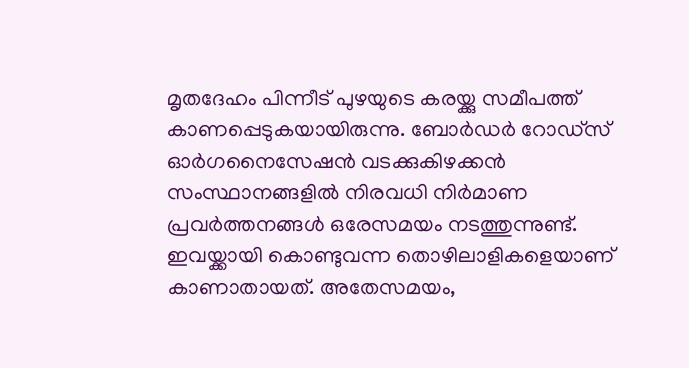മൃതദേഹം പിന്നീട് പുഴയുടെ കരയ്ക്കു സമീപത്ത് കാണപ്പെടുകയായിരുന്നു. ബോര്‍ഡര്‍ റോഡ്സ് ഓര്‍ഗനൈസേഷന്‍ വടക്കുകിഴക്കന്‍ സംസ്ഥാനങ്ങളില്‍ നിരവധി നിര്‍മാണ പ്രവര്‍ത്തനങ്ങള്‍ ഒരേസമയം നടത്തുന്നുണ്ട്. ഇവയ്ക്കായി കൊണ്ടുവന്ന തൊഴിലാളികളെയാണ് കാണാതായത്. അതേസമയം,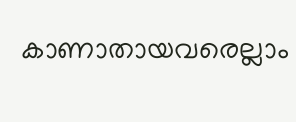കാണാതായവരെല്ലാം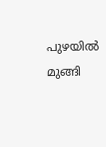പുഴയില്‍ മുങ്ങി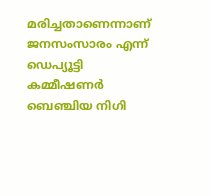മരിച്ചതാണെന്നാണ് ജനസംസാരം എന്ന് ഡെപ്യൂട്ടി കമ്മീഷണര്‍ ബെഞ്ചിയ നിഗി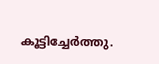കൂട്ടിച്ചേര്‍ത്തു.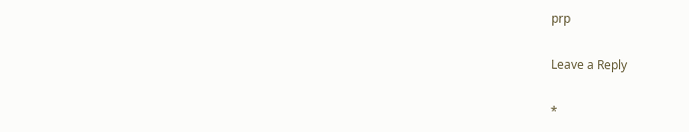prp

Leave a Reply

*